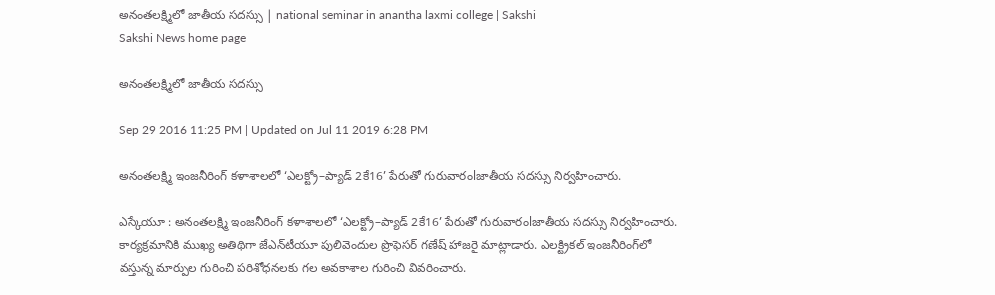అనంతలక్ష్మిలో జాతీయ సదస్సు | national seminar in anantha laxmi college | Sakshi
Sakshi News home page

అనంతలక్ష్మిలో జాతీయ సదస్సు

Sep 29 2016 11:25 PM | Updated on Jul 11 2019 6:28 PM

అనంతలక్ష్మి ఇంజనీరింగ్‌ కళాశాలలో ‘ఎలక్ట్రో–ప్యాడ్‌ 2కే16’ పేరుతో గురువారంlజాతీయ సదస్సు నిర్వహించారు.

ఎస్కేయూ : అనంతలక్ష్మి ఇంజనీరింగ్‌ కళాశాలలో ‘ఎలక్ట్రో–ప్యాడ్‌ 2కే16’ పేరుతో గురువారంlజాతీయ సదస్సు నిర్వహించారు. కార్యక్రమానికి ముఖ్య అతిథిగా జేఎన్‌టీయూ పులివెందుల ప్రొఫెసర్‌ గణేష్‌ హాజరై మాట్లాడారు. ఎలక్ట్రికల్‌ ఇంజనీరింగ్‌లో వస్తున్న మార్పుల గురించి పరిశోధనలకు గల అవకాశాల గురించి వివరించారు.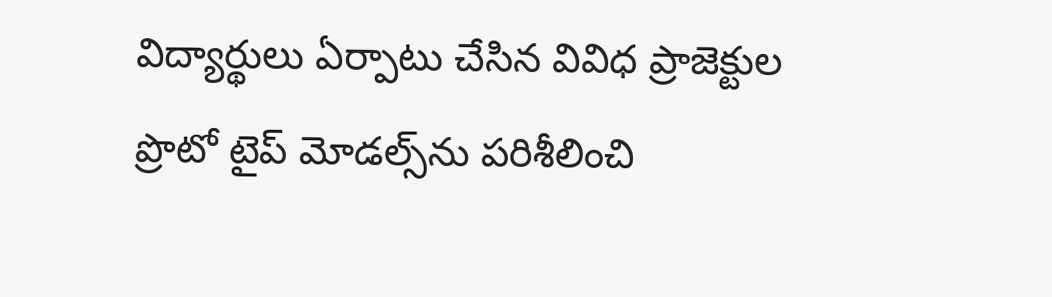విద్యార్థులు ఏర్పాటు చేసిన వివిధ ప్రాజెక్టుల ప్రొటో టైప్‌ మోడల్స్‌ను పరిశీలించి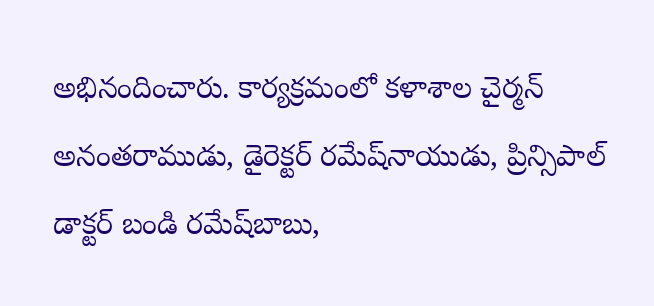అభినందించారు. కార్యక్రమంలో కళాశాల చైర్మన్‌ అనంతరాముడు, డైరెక్టర్‌ రమేష్‌నాయుడు, ప్రిన్సిపాల్‌ డాక్టర్‌ బండి రమేష్‌బాబు,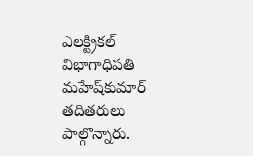ఎలక్ట్రికల్‌ విభాగాధిపతి మహేష్‌కుమార్‌ తదితరులు పాల్గొన్నారు.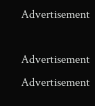Advertisement

Advertisement
Advertisement